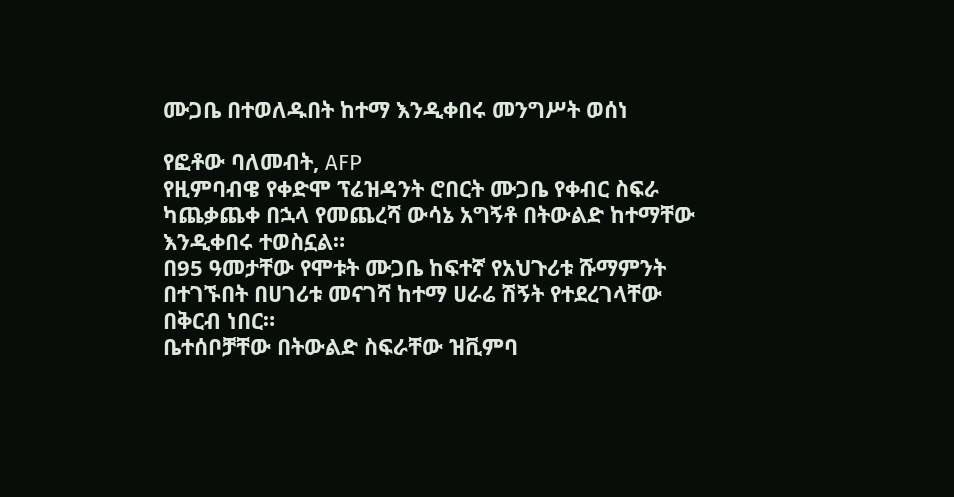ሙጋቤ በተወለዱበት ከተማ እንዲቀበሩ መንግሥት ወሰነ

የፎቶው ባለመብት, AFP
የዚምባብዌ የቀድሞ ፕሬዝዳንት ሮበርት ሙጋቤ የቀብር ስፍራ ካጨቃጨቀ በኋላ የመጨረሻ ውሳኔ አግኝቶ በትውልድ ከተማቸው እንዲቀበሩ ተወስኗል።
በ95 ዓመታቸው የሞቱት ሙጋቤ ከፍተኛ የአህጉሪቱ ሹማምንት በተገኙበት በሀገሪቱ መናገሻ ከተማ ሀራሬ ሽኝት የተደረገላቸው በቅርብ ነበር።
ቤተሰቦቻቸው በትውልድ ስፍራቸው ዝቪምባ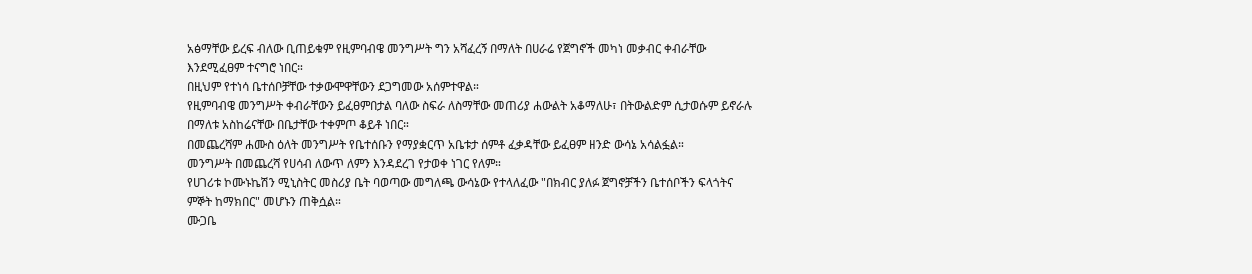አፅማቸው ይረፍ ብለው ቢጠይቁም የዚምባብዌ መንግሥት ግን አሻፈረኝ በማለት በሀራሬ የጀግኖች መካነ መቃብር ቀብራቸው እንደሚፈፀም ተናግሮ ነበር።
በዚህም የተነሳ ቤተሰቦቻቸው ተቃውሞዋቸውን ደጋግመው አሰምተዋል።
የዚምባብዌ መንግሥት ቀብራቸውን ይፈፀምበታል ባለው ስፍራ ለስማቸው መጠሪያ ሐውልት አቆማለሁ፣ በትውልድም ሲታወሱም ይኖራሉ በማለቱ አስከሬናቸው በቤታቸው ተቀምጦ ቆይቶ ነበር።
በመጨረሻም ሐሙስ ዕለት መንግሥት የቤተሰቡን የማያቋርጥ አቤቱታ ሰምቶ ፈቃዳቸው ይፈፀም ዘንድ ውሳኔ አሳልፏል።
መንግሥት በመጨረሻ የሀሳብ ለውጥ ለምን እንዳደረገ የታወቀ ነገር የለም።
የሀገሪቱ ኮሙኑኬሽን ሚኒስትር መስሪያ ቤት ባወጣው መግለጫ ውሳኔው የተላለፈው "በክብር ያለፉ ጀግኖቻችን ቤተሰቦችን ፍላጎትና ምኞት ከማክበር" መሆኑን ጠቅሷል።
ሙጋቤ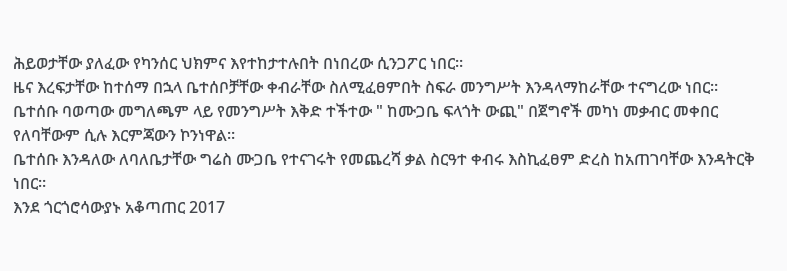ሕይወታቸው ያለፈው የካንሰር ህክምና እየተከታተሉበት በነበረው ሲንጋፖር ነበር።
ዜና እረፍታቸው ከተሰማ በኋላ ቤተሰቦቻቸው ቀብራቸው ስለሚፈፀምበት ስፍራ መንግሥት እንዳላማከራቸው ተናግረው ነበር።
ቤተሰቡ ባወጣው መግለጫም ላይ የመንግሥት እቅድ ተችተው " ከሙጋቤ ፍላጎት ውጪ" በጀግኖች መካነ መቃብር መቀበር የለባቸውም ሲሉ እርምጃውን ኮንነዋል።
ቤተሰቡ እንዳለው ለባለቤታቸው ግሬስ ሙጋቤ የተናገሩት የመጨረሻ ቃል ስርዓተ ቀብሩ እስኪፈፀም ድረስ ከአጠገባቸው እንዳትርቅ ነበር።
እንደ ጎርጎሮሳውያኑ አቆጣጠር 2017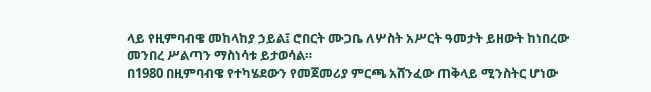ላይ የዚምባብዌ መከላከያ ኃይል፤ ሮበርት ሙጋቤ ለሦስት አሥርት ዓመታት ይዘውት ከነበረው መንበረ ሥልጣን ማስነሳቱ ይታወሳል።
በ1980 በዚምባብዌ የተካሄደውን የመጀመሪያ ምርጫ አሸንፈው ጠቅላይ ሚንስትር ሆነው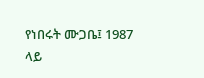የነበሩት ሙጋቤ፤ 1987 ላይ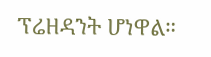ፕሬዘዳንት ሆነዋል።